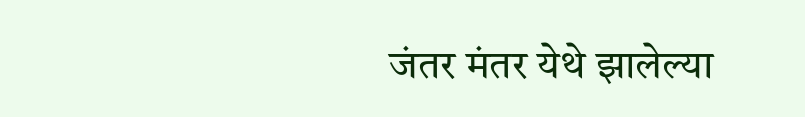जंतर मंतर येथे झालेल्या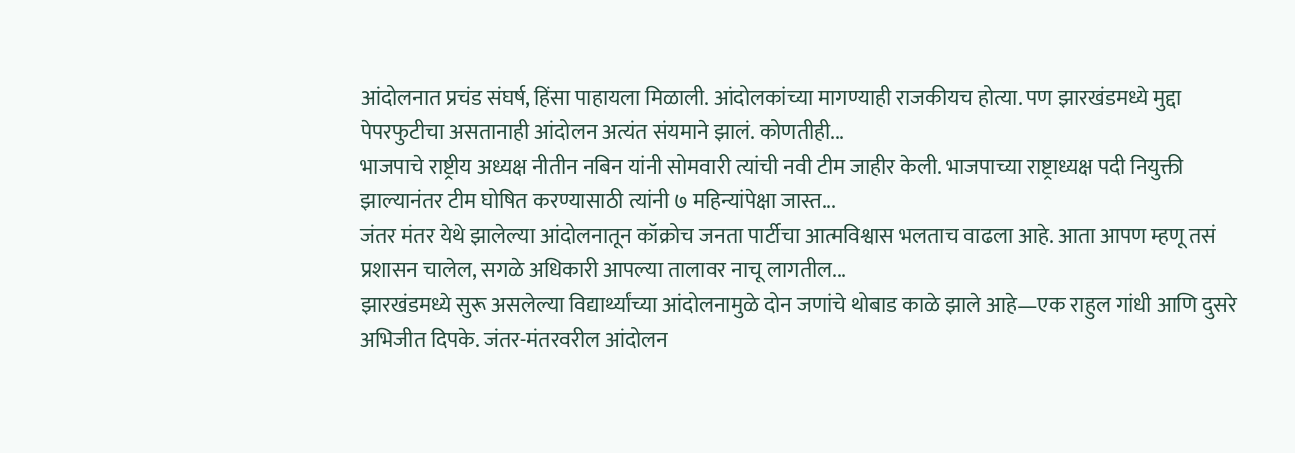आंदोलनात प्रचंड संघर्ष, हिंसा पाहायला मिळाली. आंदोलकांच्या मागण्याही राजकीयच होत्या. पण झारखंडमध्ये मुद्दा पेपरफुटीचा असतानाही आंदोलन अत्यंत संयमाने झालं. कोणतीही...
भाजपाचे राष्ट्रीय अध्यक्ष नीतीन नबिन यांनी सोमवारी त्यांची नवी टीम जाहीर केली. भाजपाच्या राष्ट्राध्यक्ष पदी नियुक्ती झाल्यानंतर टीम घोषित करण्यासाठी त्यांनी ७ महिन्यांपेक्षा जास्त...
जंतर मंतर येथे झालेल्या आंदोलनातून कॉक्रोच जनता पार्टीचा आत्मविश्वास भलताच वाढला आहे. आता आपण म्हणू तसं प्रशासन चालेल, सगळे अधिकारी आपल्या तालावर नाचू लागतील...
झारखंडमध्ये सुरू असलेल्या विद्यार्थ्यांच्या आंदोलनामुळे दोन जणांचे थोबाड काळे झाले आहे—एक राहुल गांधी आणि दुसरे अभिजीत दिपके. जंतर-मंतरवरील आंदोलन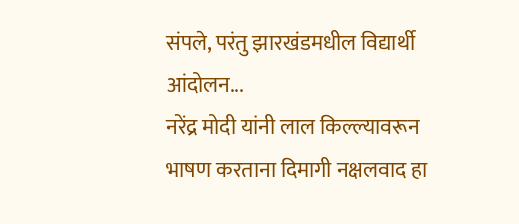संपले, परंतु झारखंडमधील विद्यार्थी आंदोलन...
नरेंद्र मोदी यांनी लाल किल्ल्यावरून भाषण करताना दिमागी नक्षलवाद हा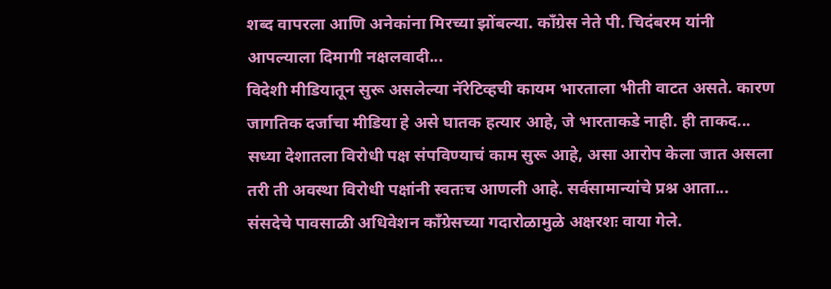शब्द वापरला आणि अनेकांना मिरच्या झोंबल्या. काँग्रेस नेते पी. चिदंबरम यांनी आपल्याला दिमागी नक्षलवादी...
विदेशी मीडियातून सुरू असलेल्या नॅरेटिव्हची कायम भारताला भीती वाटत असते. कारण जागतिक दर्जाचा मीडिया हे असे घातक हत्यार आहे, जे भारताकडे नाही. ही ताकद...
सध्या देशातला विरोधी पक्ष संपविण्याचं काम सुरू आहे, असा आरोप केला जात असला तरी ती अवस्था विरोधी पक्षांनी स्वतःच आणली आहे. सर्वसामान्यांचे प्रश्न आता...
संसदेचे पावसाळी अधिवेशन काँग्रेसच्या गदारोळामुळे अक्षरशः वाया गेले.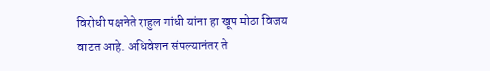विरोधी पक्षनेते राहुल गांधी यांना हा खूप मोठा विजय वाटत आहे. अधिवेशन संपल्यानंतर ते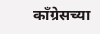काँग्रेसच्या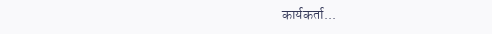कार्यकर्ता...